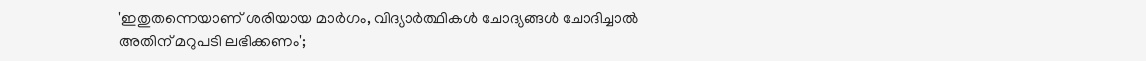'ഇതുതന്നെയാണ് ശരിയായ മാർഗം, വിദ്യാർത്ഥികൾ ചോദ്യങ്ങൾ ചോദിച്ചാൽ അതിന് മറുപടി ലഭിക്കണം';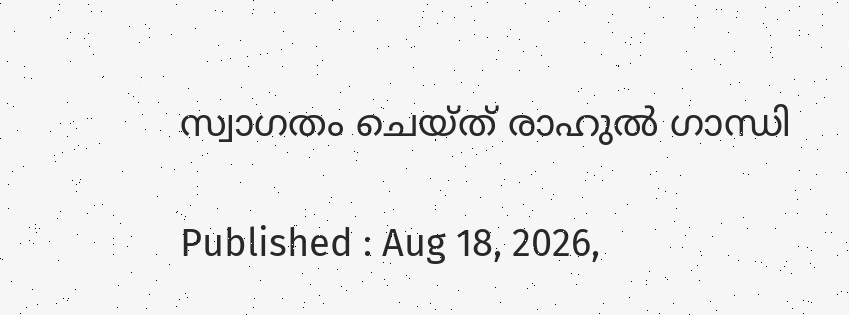സ്വാഗതം ചെയ്ത് രാഹുൽ ഗാന്ധി

Published : Aug 18, 2026,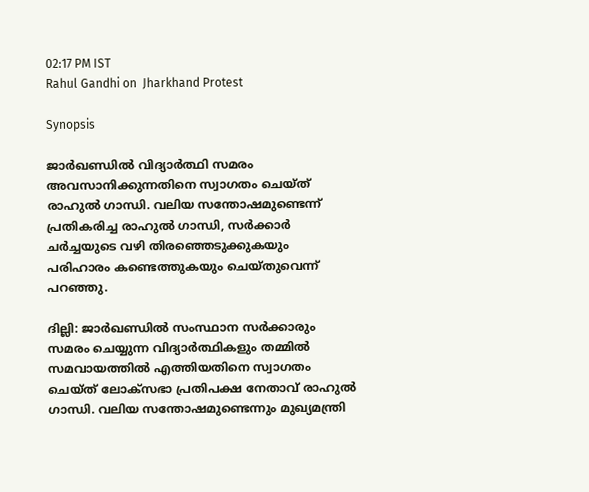02:17 PM IST
Rahul Gandhi on  Jharkhand Protest

Synopsis

ജാർഖണ്ഡിൽ വിദ്യാർത്ഥി സമരം അവസാനിക്കുന്നതിനെ സ്വാഗതം ചെയ്ത് രാഹുൽ ഗാന്ധി. വലിയ സന്തോഷമുണ്ടെന്ന് പ്രതികരിച്ച രാഹുൽ ഗാന്ധി, സർക്കാർ ചർച്ചയുടെ വഴി തിരഞ്ഞെടുക്കുകയും പരിഹാരം കണ്ടെത്തുകയും ചെയ്തുവെന്ന് പറഞ്ഞു.

ദില്ലി: ജാർഖണ്ഡിൽ സംസ്ഥാന സർക്കാരും സമരം ചെയ്യുന്ന വിദ്യാർത്ഥികളും തമ്മിൽ സമവായത്തിൽ എത്തിയതിനെ സ്വാഗതം ചെയ്ത് ലോക്സഭാ പ്രതിപക്ഷ നേതാവ് രാഹുൽ ഗാന്ധി. വലിയ സന്തോഷമുണ്ടെന്നും മുഖ്യമന്ത്രി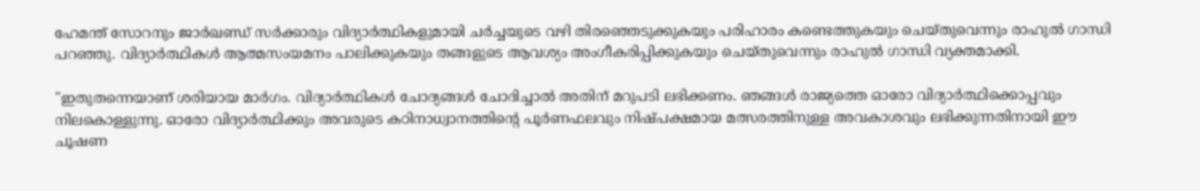ഹേമന്ത് സോറനും ജാർഖണ്ഡ് സർക്കാരും വിദ്യാർത്ഥികളുമായി ചർച്ചയുടെ വഴി തിരഞ്ഞെടുക്കുകയും പരിഹാരം കണ്ടെത്തുകയും ചെയ്തുവെന്നും രാഹുൽ ഗാന്ധി പറഞ്ഞു. വിദ്യാർത്ഥികൾ ആത്മസംയമനം പാലിക്കുകയും തങ്ങളുടെ ആവശ്യം അംഗീകരിപ്പിക്കുകയും ചെയ്തുവെന്നും രാഹുൽ ഗാന്ധി വ്യക്തമാക്കി.

"ഇതുതന്നെയാണ് ശരിയായ മാർഗം. വിദ്യാർത്ഥികൾ ചോദ്യങ്ങൾ ചോദിച്ചാൽ അതിന് മറുപടി ലഭിക്കണം. ഞങ്ങൾ രാജ്യത്തെ ഓരോ വിദ്യാർത്ഥിക്കൊപ്പവും നിലകൊള്ളുന്നു. ഓരോ വിദ്യാർത്ഥിക്കും അവരുടെ കഠിനാധ്വാനത്തിന്റെ പൂർണഫലവും നിഷ്പക്ഷമായ മത്സരത്തിനുള്ള അവകാശവും ലഭിക്കുന്നതിനായി ഈ ചൂഷണ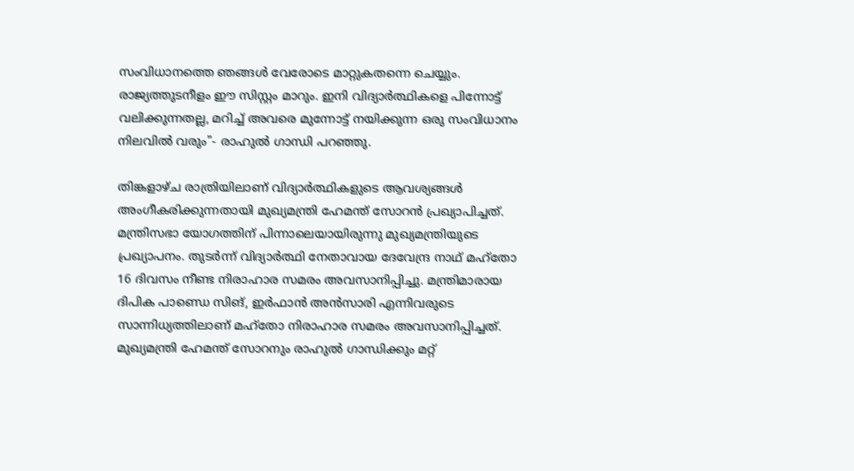സംവിധാനത്തെ ഞങ്ങൾ വേരോടെ മാറ്റുകതന്നെ ചെയ്യും. രാജ്യത്തുടനീളം ഈ സിസ്റ്റം മാറും. ഇനി വിദ്യാർത്ഥികളെ പിന്നോട്ട് വലിക്കുന്നതല്ല, മറിച്ച് അവരെ മുന്നോട്ട് നയിക്കുന്ന ഒരു സംവിധാനം നിലവിൽ വരും"- രാഹുൽ ഗാന്ധി പറഞ്ഞു.

തിങ്കളാഴ്ച രാത്രിയിലാണ് വിദ്യാർത്ഥികളുടെ ആവശ്യങ്ങൾ അംഗീകരിക്കുന്നതായി മുഖ്യമന്ത്രി ഹേമന്ത് സോറൻ പ്രഖ്യാപിച്ചത്. മന്ത്രിസഭാ യോഗത്തിന് പിന്നാലെയായിരുന്നു മുഖ്യമന്ത്രിയുടെ പ്രഖ്യാപനം. തുടർന്ന് വിദ്യാർത്ഥി നേതാവായ ദേവേന്ദ്ര നാഥ് മഹ്തോ 16 ദിവസം നീണ്ട നിരാഹാര സമരം അവസാനിപ്പിച്ചു. മന്ത്രിമാരായ ദിപിക പാണ്ഡെ സിങ്, ഇ‍ർഫാൻ അൻസാരി എന്നിവരുടെ സാന്നിധ്യത്തിലാണ് മഹ്തോ നിരാഹാര സമരം അവസാനിപ്പിച്ചത്. മുഖ്യമന്ത്രി ഹേമന്ത് സോറനും രാഹുൽ ഗാന്ധിക്കും മറ്റ്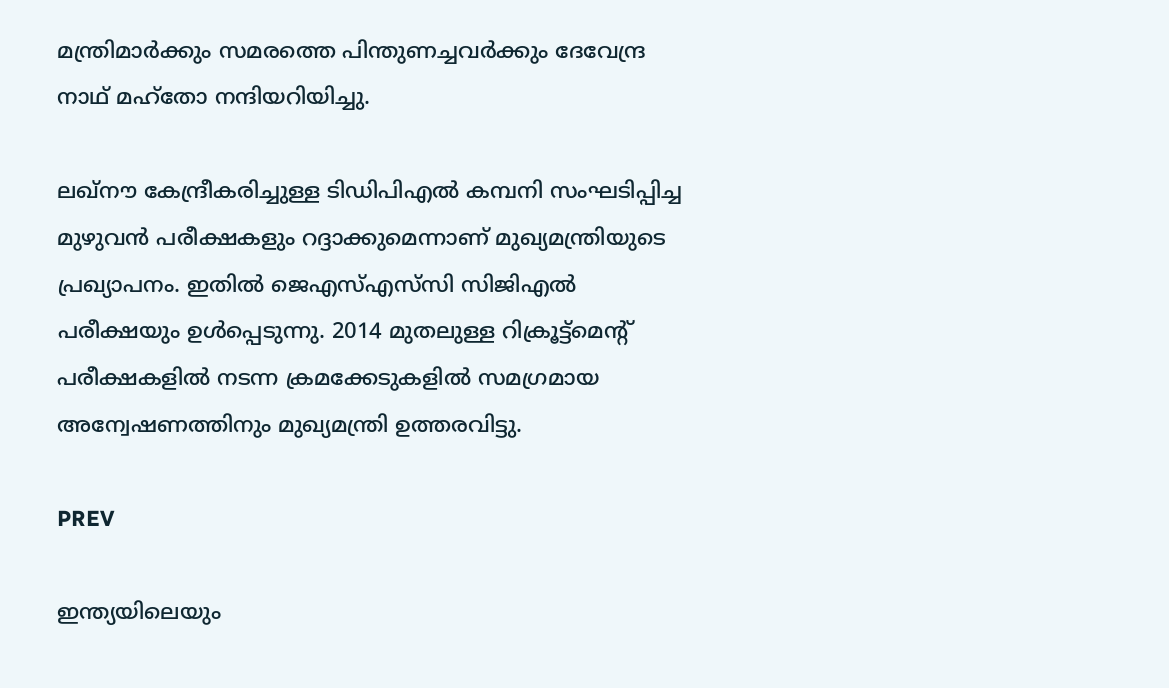മന്ത്രിമാ‍ർക്കും സമരത്തെ പിന്തുണച്ചവർക്കും ദേവേന്ദ്ര നാഥ് മഹ്തോ നന്ദിയറിയിച്ചു.

ലഖ്നൗ കേന്ദ്രീകരിച്ചുള്ള ടിഡിപിഎൽ കമ്പനി സംഘടിപ്പിച്ച മുഴുവൻ പരീക്ഷകളും റദ്ദാക്കുമെന്നാണ് മുഖ്യമന്ത്രിയുടെ പ്രഖ്യാപനം. ഇതിൽ ജെഎസ്എസ്‍സി സിജിഎൽ പരീക്ഷയും ഉൾപ്പെടുന്നു. 2014 മുതലുള്ള റിക്രൂട്ട്മെൻ്റ് പരീക്ഷകളിൽ നടന്ന ക്രമക്കേടുകളിൽ സമഗ്രമായ അന്വേഷണത്തിനും മുഖ്യമന്ത്രി ഉത്തരവിട്ടു.

PREV

ഇന്ത്യയിലെയും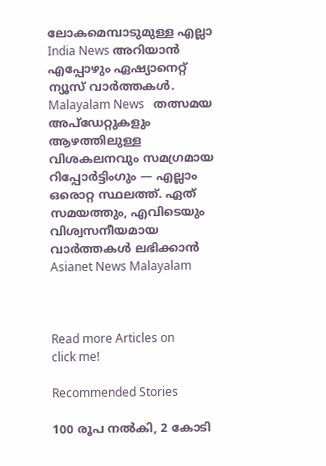ലോകമെമ്പാടുമുള്ള എല്ലാ India News അറിയാൻ എപ്പോഴും ഏഷ്യാനെറ്റ് ന്യൂസ് വാർത്തകൾ. Malayalam News   തത്സമയ അപ്‌ഡേറ്റുകളും ആഴത്തിലുള്ള വിശകലനവും സമഗ്രമായ റിപ്പോർട്ടിംഗും — എല്ലാം ഒരൊറ്റ സ്ഥലത്ത്. ഏത് സമയത്തും, എവിടെയും വിശ്വസനീയമായ വാർത്തകൾ ലഭിക്കാൻ Asianet News Malayalam



Read more Articles on
click me!

Recommended Stories

100 രൂപ നൽകി, 2 കോടി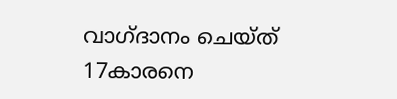വാഗ്ദാനം ചെയ്ത് 17കാരനെ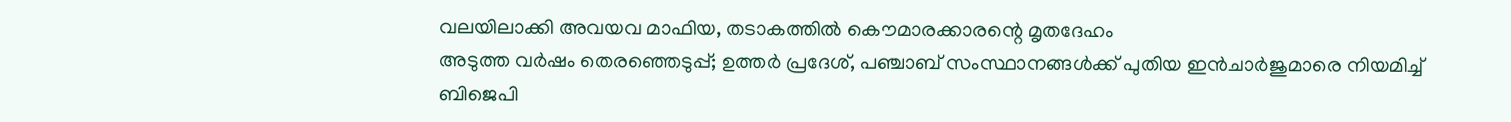വലയിലാക്കി അവയവ മാഫിയ, തടാകത്തിൽ കൌമാരക്കാരന്റെ മൃതദേഹം
അടുത്ത വർഷം തെരഞ്ഞെടുപ്പ്; ഉത്തർ പ്രദേശ്, പഞ്ചാബ് സംസ്ഥാനങ്ങൾക്ക് പുതിയ ഇൻചാർജുമാരെ നിയമിച്ച് ബിജെപി